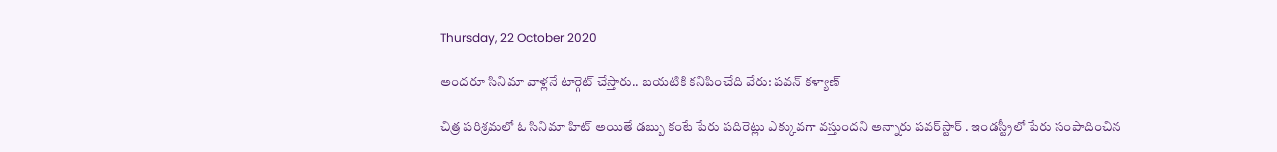Thursday, 22 October 2020

అందరూ సినిమా వాళ్లనే టార్గెట్ చేస్తారు.. బయటికి కనిపించేది వేరు: పవన్ కళ్యాణ్

చిత్ర పరిశ్రమలో ఓ సినిమా హిట్ అయితే డబ్బు కంటే పేరు పదిరెట్లు ఎక్కువగా వస్తుందని అన్నారు పవర్‌స్టార్ . ఇండస్ట్రీలో పేరు సంపాదించిన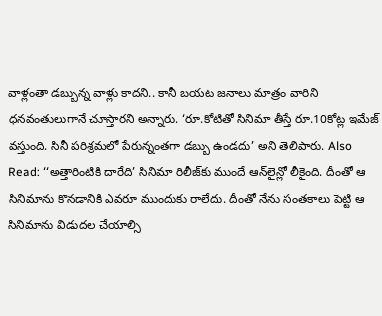వాళ్లంతా డబ్బున్న వాళ్లు కాదని.. కానీ బయట జనాలు మాత్రం వారిని ధనవంతులుగానే చూస్తారని అన్నారు. ‘రూ.కోటితో సినిమా తీస్తే రూ.10కోట్ల ఇమేజ్ వస్తుంది. సినీ పరిశ్రమలో పేరున్నంతగా డబ్బు ఉండదు’ అని తెలిపారు. Also Read: ‘‘అత్తారింటికి దారేది’ సినిమా రిలీజ్‌కు ముందే ఆన్‌లైన్లో లీకైంది. దీంతో ఆ సినిమాను కొనడానికి ఎవరూ ముందుకు రాలేదు. దీంతో నేను సంతకాలు పెట్టి ఆ సినిమాను విడుదల చేయాల్సి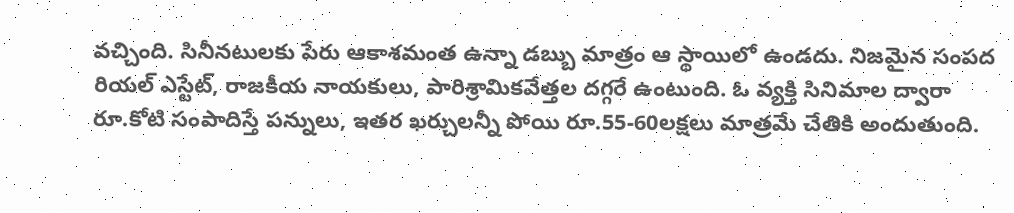వచ్చింది. సినీనటులకు పేరు ఆకాశమంత ఉన్నా డబ్బు మాత్రం ఆ స్థాయిలో ఉండదు. నిజమైన సంపద రియల్‌ ఎస్టేట్‌, రాజకీయ నాయకులు, పారిశ్రామికవేత్తల దగ్గరే ఉంటుంది. ఓ వ్యక్తి సినిమాల ద్వారా రూ.కోటి సంపాదిస్తే పన్నులు, ఇతర ఖర్చులన్నీ పోయి రూ.55-60లక్షలు మాత్రమే చేతికి అందుతుంది.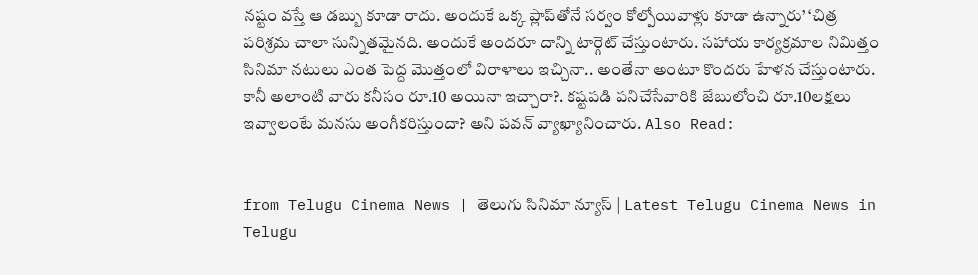నష్టం వస్తే ఆ డబ్బు కూడా రాదు. అందుకే ఒక్క ప్లాప్‌తోనే సర్వం కోల్పోయివాళ్లు కూడా ఉన్నారు’ ‘చిత్ర పరిశ్రమ చాలా సున్నితమైనది. అందుకే అందరూ దాన్ని టార్గెట్ చేస్తుంటారు. సహాయ కార్యక్రమాల నిమిత్తం సినిమా నటులు ఎంత పెద్ద మొత్తంలో విరాళాలు ఇచ్చినా.. అంతేనా అంటూ కొందరు హేళన చేస్తుంటారు. కానీ అలాంటి వారు కనీసం రూ.10 అయినా ఇచ్చారా?. కష్టపడి పనిచేసేవారికి జేబులోంచి రూ.10లక్షలు ఇవ్వాలంటే మనసు అంగీకరిస్తుందా? అని పవన్ వ్యాఖ్యానించారు. Also Read:


from Telugu Cinema News | తెలుగు సినిమా న్యూస్ | Latest Telugu Cinema News in Telugu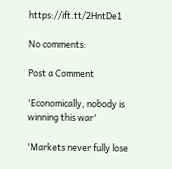https://ift.tt/2HntDe1

No comments:

Post a Comment

'Economically, nobody is winning this war'

'Markets never fully lose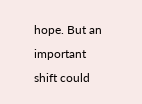hope. But an important shift could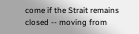come if the Strait remains closed -- moving from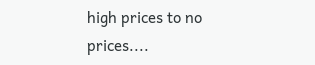high prices to no prices....